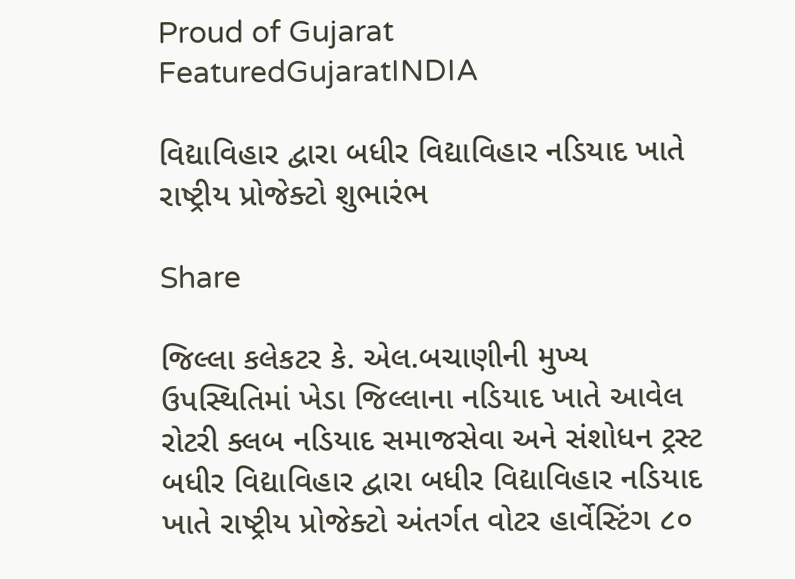Proud of Gujarat
FeaturedGujaratINDIA

વિદ્યાવિહાર દ્વારા બધીર વિદ્યાવિહાર નડિયાદ ખાતે રાષ્ટ્રીય પ્રોજેક્ટો શુભારંભ

Share

જિલ્લા કલેકટર કે. એલ.બચાણીની મુખ્ય ઉપસ્થિતિમાં ખેડા જિલ્લાના નડિયાદ ખાતે આવેલ રોટરી ક્લબ નડિયાદ સમાજસેવા અને સંશોધન ટ્રસ્ટ બધીર વિદ્યાવિહાર દ્વારા બધીર વિદ્યાવિહાર નડિયાદ ખાતે રાષ્ટ્રીય પ્રોજેક્ટો અંતર્ગત વોટર હાર્વેસ્ટિંગ ૮૦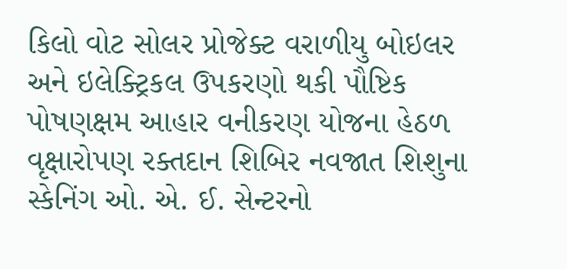કિલો વોટ સોલર પ્રોજેક્ટ વરાળીયુ બોઇલર અને ઇલેક્ટ્રિકલ ઉપકરણો થકી પૌષ્ટિક પોષણક્ષમ આહાર વનીકરણ યોજના હેઠળ વૃક્ષારોપણ રક્તદાન શિબિર નવજાત શિશુના સ્કેનિંગ ઓ. એ. ઈ. સેન્ટરનો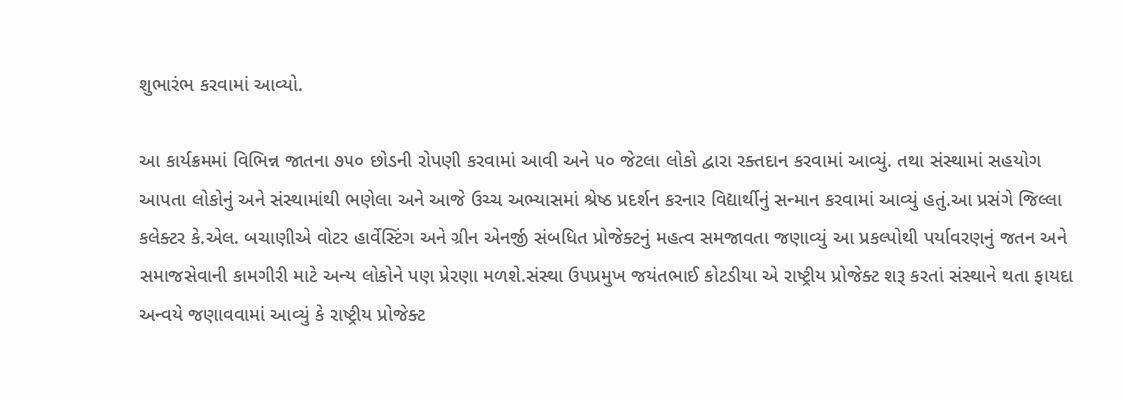શુભારંભ કરવામાં આવ્યો.

આ કાર્યક્રમમાં વિભિન્ન જાતના ૭૫૦ છોડની રોપણી કરવામાં આવી અને ૫૦ જેટલા લોકો દ્વારા રક્તદાન કરવામાં આવ્યું. તથા સંસ્થામાં સહયોગ આપતા લોકોનું અને સંસ્થામાંથી ભણેલા અને આજે ઉચ્ચ અભ્યાસમાં શ્રેષ્ઠ પ્રદર્શન કરનાર વિદ્યાર્થીનું સન્માન કરવામાં આવ્યું હતું.આ પ્રસંગે જિલ્લા કલેક્ટર કે.એલ. બચાણીએ વોટર હાર્વેસ્ટિંગ અને ગ્રીન એનર્જી સંબધિત પ્રોજેક્ટનું મહત્વ સમજાવતા જણાવ્યું આ પ્રકલ્પોથી પર્યાવરણનું જતન અને સમાજસેવાની કામગીરી માટે અન્ય લોકોને પણ પ્રેરણા મળશે.સંસ્થા ઉપપ્રમુખ જયંતભાઈ કોટડીયા એ રાષ્ટ્રીય પ્રોજેક્ટ શરૂ કરતાં સંસ્થાને થતા ફાયદા અન્વયે જણાવવામાં આવ્યું કે રાષ્ટ્રીય પ્રોજેક્ટ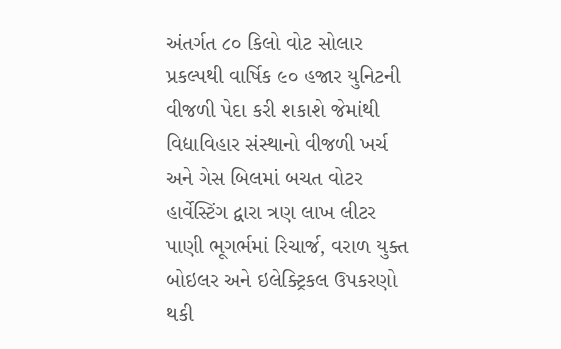અંતર્ગત ૮૦ કિલો વોટ સોલાર પ્રકલ્પથી વાર્ષિક ૯૦ હજાર યુનિટની વીજળી પેદા કરી શકાશે જેમાંથી વિદ્યાવિહાર સંસ્થાનો વીજળી ખર્ચ અને ગેસ બિલમાં બચત વોટર હાર્વેસ્ટિંગ દ્વારા ત્રણ લાખ લીટર પાણી ભૂગર્ભમાં રિચાર્જ, વરાળ યુક્ત બોઇલર અને ઇલેક્ટ્રિકલ ઉપકરણો થકી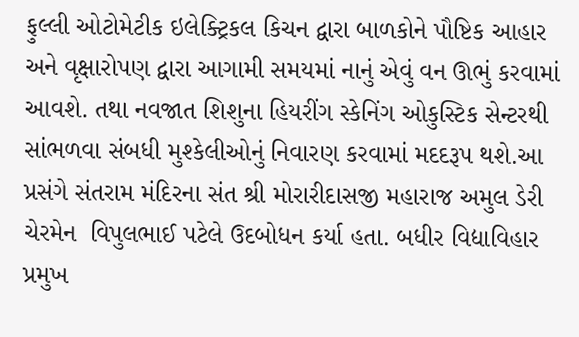ફુલ્લી ઓટોમેટીક ઇલેક્ટ્રિકલ કિચન દ્વારા બાળકોને પૌષ્ટિક આહાર અને વૃક્ષારોપણ દ્વારા આગામી સમયમાં નાનું એવું વન ઊભું કરવામાં આવશે. તથા નવજાત શિશુના હિયરીંગ સ્કેનિંગ ઓકુસ્ટિક સેન્ટરથી સાંભળવા સંબધી મુશ્કેલીઓનું નિવારણ કરવામાં મદદરૂપ થશે.આ પ્રસંગે સંતરામ મંદિરના સંત શ્રી મોરારીદાસજી મહારાજ અમુલ ડેરી ચેરમેન  વિપુલભાઈ પટેલે ઉદબોધન કર્યા હતા. બધીર વિદ્યાવિહાર પ્રમુખ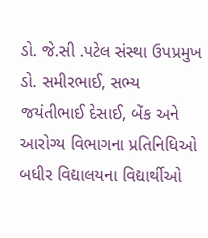ડો. જે.સી .પટેલ સંસ્થા ઉપપ્રમુખ ડો. સમીરભાઈ, સભ્ય જયંતીભાઈ દેસાઈ, બેંક અને આરોગ્ય વિભાગના પ્રતિનિધિઓ બધીર વિદ્યાલયના વિદ્યાર્થીઓ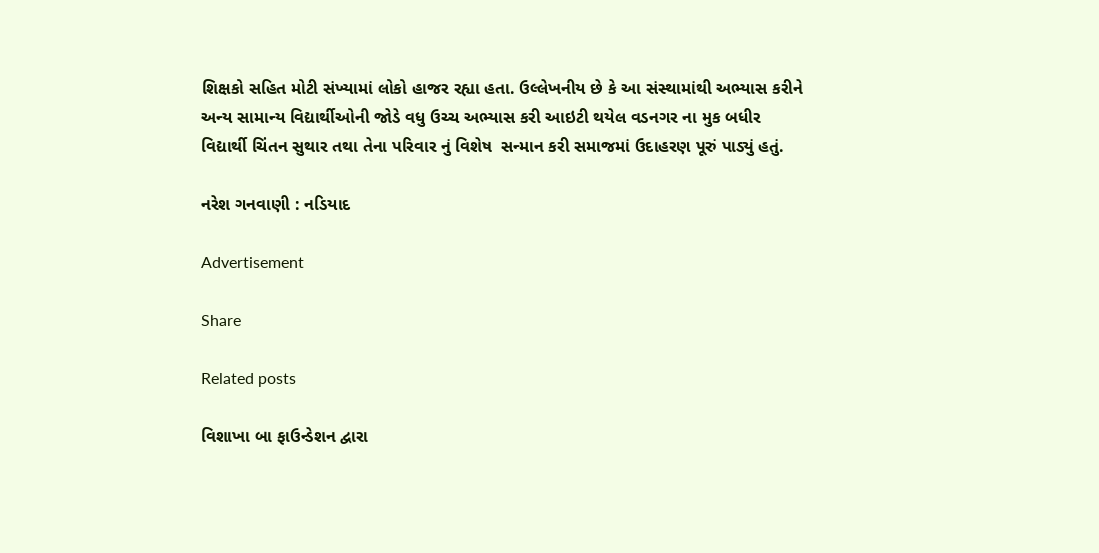શિક્ષકો સહિત મોટી સંખ્યામાં લોકો હાજર રહ્યા હતા. ઉલ્લેખનીય છે કે આ સંસ્થામાંથી અભ્યાસ કરીને અન્ય સામાન્ય વિદ્યાર્થીઓની જોડે વધુ ઉચ્ચ અભ્યાસ કરી આઇટી થયેલ વડનગર ના મુક બધીર વિદ્યાર્થી ચિંતન સુથાર તથા તેના પરિવાર નું વિશેષ  સન્માન કરી સમાજમાં ઉદાહરણ પૂરું પાડ્યું હતું.

નરેશ ગનવાણી : નડિયાદ

Advertisement

Share

Related posts

વિશાખા બા ફાઉન્ડેશન દ્વારા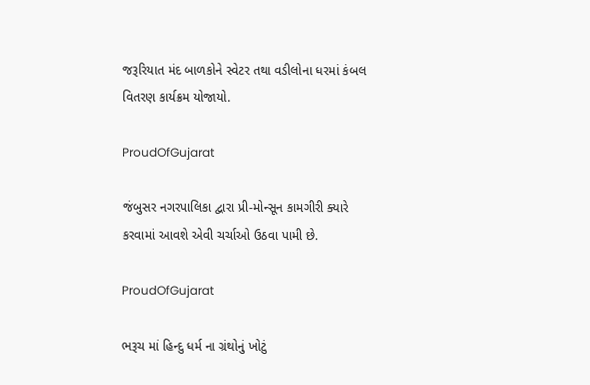જરૂરિયાત મંદ બાળકોને સ્વેટર તથા વડીલોના ધરમાં કંબલ વિતરણ કાર્યક્રમ યોજાયો.

ProudOfGujarat

જંબુસર નગરપાલિકા દ્વારા પ્રી-મોન્સૂન કામગીરી ક્યારે કરવામાં આવશે એવી ચર્ચાઓ ઉઠવા પામી છે.

ProudOfGujarat

ભરૂચ માં હિન્દુ ધર્મ ના ગ્રંથોનું ખોટું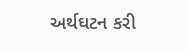અર્થઘટન કરી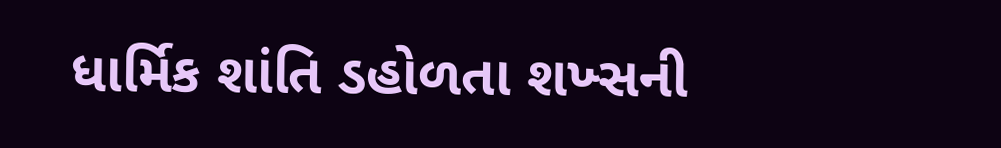ધાર્મિક શાંતિ ડહોળતા શખ્સની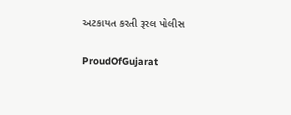અટકાયત કરતી રૂરલ પોલીસ

ProudOfGujarat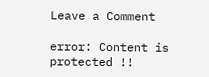Leave a Comment

error: Content is protected !!